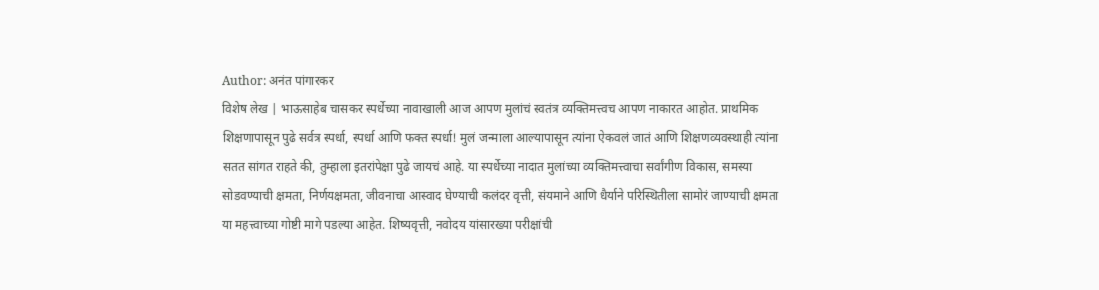Author: अनंत पांगारकर
विशेष लेख | भाऊसाहेब चासकर स्पर्धेच्या नावाखाली आज आपण मुलांचं स्वतंत्र व्यक्तिमत्त्वच आपण नाकारत आहोत. प्राथमिक शिक्षणापासून पुढे सर्वत्र स्पर्धा, स्पर्धा आणि फक्त स्पर्धा! मुलं जन्माला आल्यापासून त्यांना ऐकवलं जातं आणि शिक्षणव्यवस्थाही त्यांना सतत सांगत राहते की, तुम्हाला इतरांपेक्षा पुढे जायचं आहे. या स्पर्धेच्या नादात मुलांच्या व्यक्तिमत्त्वाचा सर्वांगीण विकास, समस्या सोडवण्याची क्षमता, निर्णयक्षमता, जीवनाचा आस्वाद घेण्याची कलंदर वृत्ती, संयमाने आणि धैर्याने परिस्थितीला सामोरं जाण्याची क्षमता या महत्त्वाच्या गोष्टी मागे पडल्या आहेत. शिष्यवृत्ती, नवोदय यांसारख्या परीक्षांची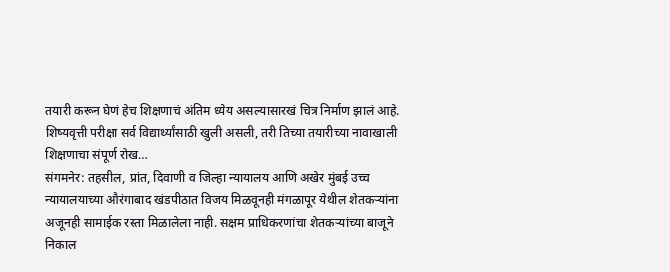तयारी करून घेणं हेच शिक्षणाचं अंतिम ध्येय असल्यासारखं चित्र निर्माण झालं आहे. शिष्यवृत्ती परीक्षा सर्व विद्यार्थ्यांसाठी खुली असली, तरी तिच्या तयारीच्या नावाखाली शिक्षणाचा संपूर्ण रोख…
संगमनेर: तहसील, प्रांत, दिवाणी व जिल्हा न्यायालय आणि अखेर मुंबई उच्च न्यायालयाच्या औरंगाबाद खंडपीठात विजय मिळवूनही मंगळापूर येथील शेतकऱ्यांना अजूनही सामाईक रस्ता मिळालेला नाही. सक्षम प्राधिकरणांचा शेतकऱ्यांच्या बाजूने निकाल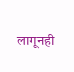लागूनही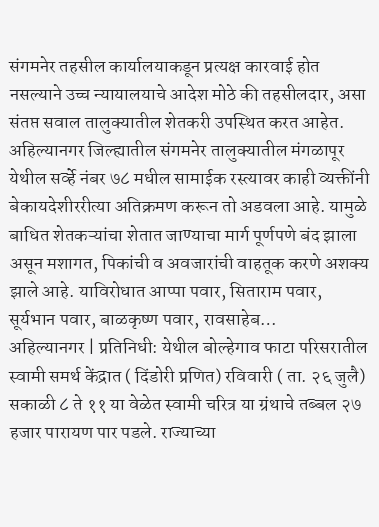संगमनेर तहसील कार्यालयाकडून प्रत्यक्ष कारवाई होत नसल्याने उच्च न्यायालयाचे आदेश मोठे की तहसीलदार, असा संतप्त सवाल तालुक्यातील शेतकरी उपस्थित करत आहेत. अहिल्यानगर जिल्ह्यातील संगमनेर तालुक्यातील मंगळापूर येथील सर्व्हे नंबर ७८ मधील सामाईक रस्त्यावर काही व्यक्तींनी बेकायदेशीररीत्या अतिक्रमण करून तो अडवला आहे. यामुळे बाधित शेतकऱ्यांचा शेतात जाण्याचा मार्ग पूर्णपणे बंद झाला असून मशागत, पिकांची व अवजारांची वाहतूक करणे अशक्य झाले आहे. याविरोधात आप्पा पवार, सिताराम पवार, सूर्यभान पवार, बाळकृष्ण पवार, रावसाहेब…
अहिल्यानगर | प्रतिनिधी: येथील बोल्हेगाव फाटा परिसरातील स्वामी समर्थ केंद्रात ( दिंडोरी प्रणित) रविवारी ( ता. २६ जुलै) सकाळी ८ ते ११ या वेळेत स्वामी चरित्र या ग्रंथाचे तब्बल २७ हजार पारायण पार पडले. राज्याच्या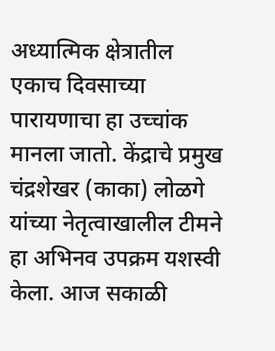अध्यात्मिक क्षेत्रातील एकाच दिवसाच्या पारायणाचा हा उच्चांक मानला जातो. केंद्राचे प्रमुख चंद्रशेखर (काका) लोळगे यांच्या नेतृत्वाखालील टीमने हा अभिनव उपक्रम यशस्वी केला. आज सकाळी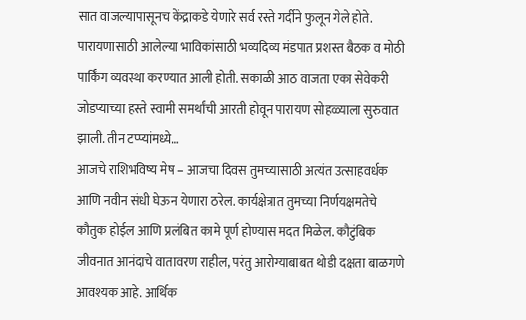सात वाजल्यापासूनच केंद्राकडे येणारे सर्व रस्ते गर्दीने फुलून गेले होते. पारायणासाठी आलेल्या भाविकांसाठी भव्यदिव्य मंडपात प्रशस्त बैठक व मोठी पार्किंग व्यवस्था करण्यात आली होती. सकाळी आठ वाजता एका सेवेकरी जोडप्याच्या हस्ते स्वामी समर्थांची आरती होवून पारायण सोहळ्याला सुरुवात झाली. तीन टप्प्यांमध्ये…
आजचे राशिभविष्य मेष – आजचा दिवस तुमच्यासाठी अत्यंत उत्साहवर्धक आणि नवीन संधी घेऊन येणारा ठरेल. कार्यक्षेत्रात तुमच्या निर्णयक्षमतेचे कौतुक होईल आणि प्रलंबित कामे पूर्ण होण्यास मदत मिळेल. कौटुंबिक जीवनात आनंदाचे वातावरण राहील, परंतु आरोग्याबाबत थोडी दक्षता बाळगणे आवश्यक आहे. आर्थिक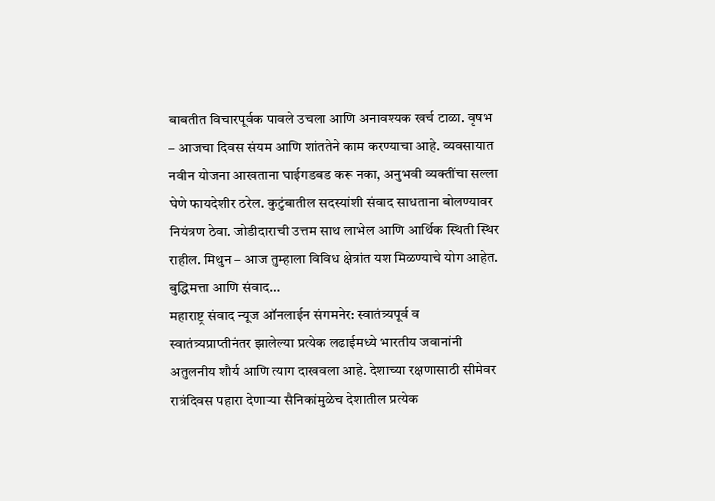बाबतीत विचारपूर्वक पावले उचला आणि अनावश्यक खर्च टाळा. वृषभ – आजचा दिवस संयम आणि शांततेने काम करण्याचा आहे. व्यवसायात नवीन योजना आखताना घाईगडबड करू नका, अनुभवी व्यक्तींचा सल्ला घेणे फायदेशीर ठरेल. कुटुंबातील सदस्यांशी संवाद साधताना बोलण्यावर नियंत्रण ठेवा. जोडीदाराची उत्तम साथ लाभेल आणि आर्थिक स्थिती स्थिर राहील. मिथुन – आज तुम्हाला विविध क्षेत्रांत यश मिळण्याचे योग आहेत. बुद्धिमत्ता आणि संवाद…
महाराष्ट्र संवाद न्यूज ऑनलाईन संगमनेर: स्वातंत्र्यपूर्व व स्वातंत्र्यप्राप्तीनंतर झालेल्या प्रत्येक लढाईमध्ये भारतीय जवानांनी अतुलनीय शौर्य आणि त्याग दाखवला आहे. देशाच्या रक्षणासाठी सीमेवर रात्रंदिवस पहारा देणाऱ्या सैनिकांमुळेच देशातील प्रत्येक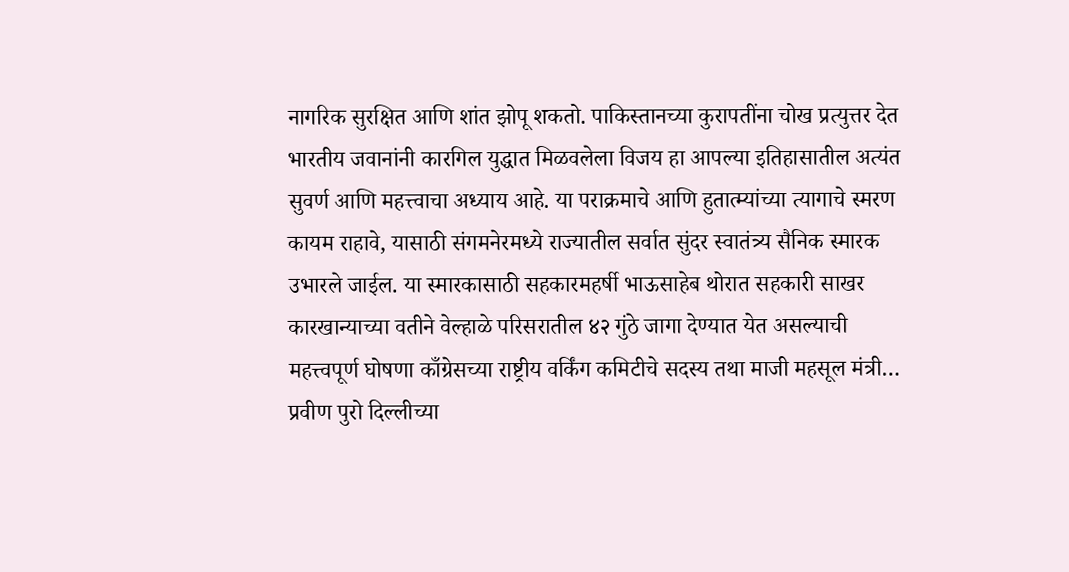नागरिक सुरक्षित आणि शांत झोपू शकतो. पाकिस्तानच्या कुरापतींना चोख प्रत्युत्तर देत भारतीय जवानांनी कारगिल युद्धात मिळवलेला विजय हा आपल्या इतिहासातील अत्यंत सुवर्ण आणि महत्त्वाचा अध्याय आहे. या पराक्रमाचे आणि हुतात्म्यांच्या त्यागाचे स्मरण कायम राहावे, यासाठी संगमनेरमध्ये राज्यातील सर्वात सुंदर स्वातंत्र्य सैनिक स्मारक उभारले जाईल. या स्मारकासाठी सहकारमहर्षी भाऊसाहेब थोरात सहकारी साखर कारखान्याच्या वतीने वेल्हाळे परिसरातील ४२ गुंठे जागा देण्यात येत असल्याची महत्त्वपूर्ण घोषणा काँग्रेसच्या राष्ट्रीय वर्किंग कमिटीचे सदस्य तथा माजी महसूल मंत्री…
प्रवीण पुरो दिल्लीच्या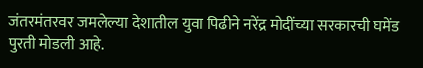जंतरमंतरवर जमलेल्या देशातील युवा पिढीने नरेंद्र मोदींच्या सरकारची घमेंड पुरती मोडली आहे.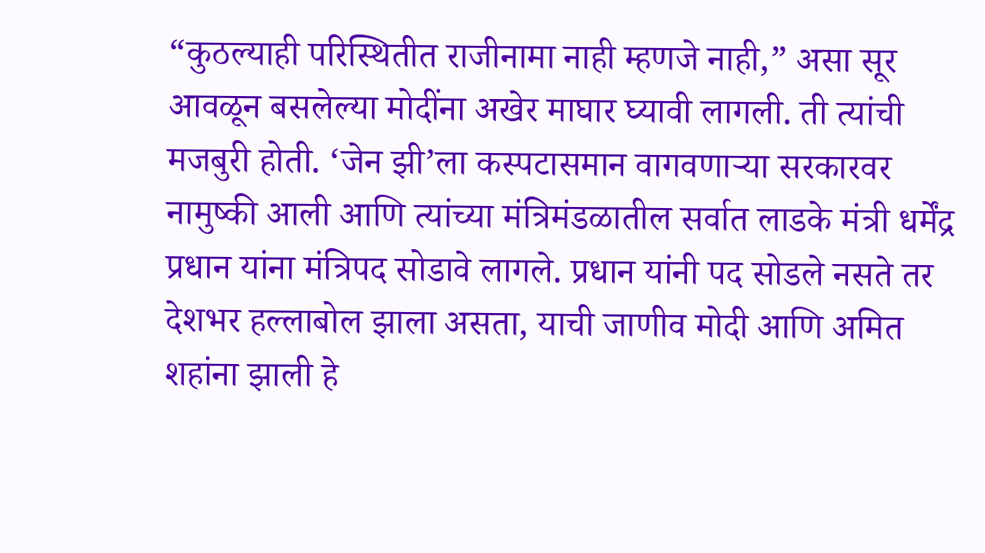“कुठल्याही परिस्थितीत राजीनामा नाही म्हणजे नाही,” असा सूर आवळून बसलेल्या मोदींना अखेर माघार घ्यावी लागली. ती त्यांची मजबुरी होती. ‘जेन झी’ला कस्पटासमान वागवणाऱ्या सरकारवर नामुष्की आली आणि त्यांच्या मंत्रिमंडळातील सर्वात लाडके मंत्री धर्मेंद्र प्रधान यांना मंत्रिपद सोडावे लागले. प्रधान यांनी पद सोडले नसते तर देशभर हल्लाबोल झाला असता, याची जाणीव मोदी आणि अमित शहांना झाली हे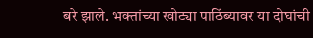बरे झाले. भक्तांच्या खोट्या पाठिंब्यावर या दोघांची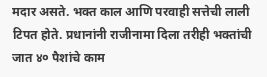मदार असते. भक्त काल आणि परवाही सत्तेची लाली टिपत होते. प्रधानांनी राजीनामा दिला तरीही भक्तांची जात ४० पैशांचे काम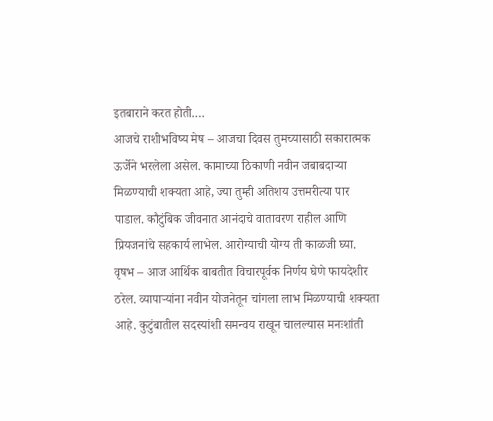इतबाराने करत होती.…
आजचे राशीभविष्य मेष – आजचा दिवस तुमच्यासाठी सकारात्मक ऊर्जेने भरलेला असेल. कामाच्या ठिकाणी नवीन जबाबदाऱ्या मिळण्याची शक्यता आहे, ज्या तुम्ही अतिशय उत्तमरीत्या पार पाडाल. कौटुंबिक जीवनात आनंदाचे वातावरण राहील आणि प्रियजनांचे सहकार्य लाभेल. आरोग्याची योग्य ती काळजी घ्या. वृषभ – आज आर्थिक बाबतीत विचारपूर्वक निर्णय घेणे फायदेशीर ठरेल. व्यापाऱ्यांना नवीन योजनेतून चांगला लाभ मिळण्याची शक्यता आहे. कुटुंबातील सदस्यांशी समन्वय राखून चालल्यास मनःशांती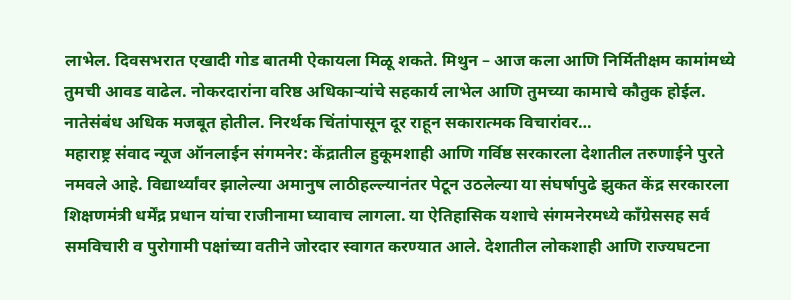लाभेल. दिवसभरात एखादी गोड बातमी ऐकायला मिळू शकते. मिथुन – आज कला आणि निर्मितीक्षम कामांमध्ये तुमची आवड वाढेल. नोकरदारांना वरिष्ठ अधिकाऱ्यांचे सहकार्य लाभेल आणि तुमच्या कामाचे कौतुक होईल. नातेसंबंध अधिक मजबूत होतील. निरर्थक चिंतांपासून दूर राहून सकारात्मक विचारांवर…
महाराष्ट्र संवाद न्यूज ऑनलाईन संगमनेर: केंद्रातील हुकूमशाही आणि गर्विष्ठ सरकारला देशातील तरुणाईने पुरते नमवले आहे. विद्यार्थ्यांवर झालेल्या अमानुष लाठीहल्ल्यानंतर पेटून उठलेल्या या संघर्षापुढे झुकत केंद्र सरकारला शिक्षणमंत्री धर्मेंद्र प्रधान यांचा राजीनामा घ्यावाच लागला. या ऐतिहासिक यशाचे संगमनेरमध्ये काँग्रेससह सर्व समविचारी व पुरोगामी पक्षांच्या वतीने जोरदार स्वागत करण्यात आले. देशातील लोकशाही आणि राज्यघटना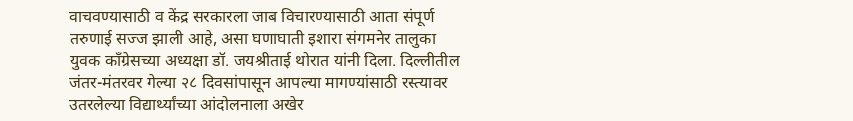वाचवण्यासाठी व केंद्र सरकारला जाब विचारण्यासाठी आता संपूर्ण तरुणाई सज्ज झाली आहे, असा घणाघाती इशारा संगमनेर तालुका युवक काँग्रेसच्या अध्यक्षा डॉ. जयश्रीताई थोरात यांनी दिला. दिल्लीतील जंतर-मंतरवर गेल्या २८ दिवसांपासून आपल्या मागण्यांसाठी रस्त्यावर उतरलेल्या विद्यार्थ्यांच्या आंदोलनाला अखेर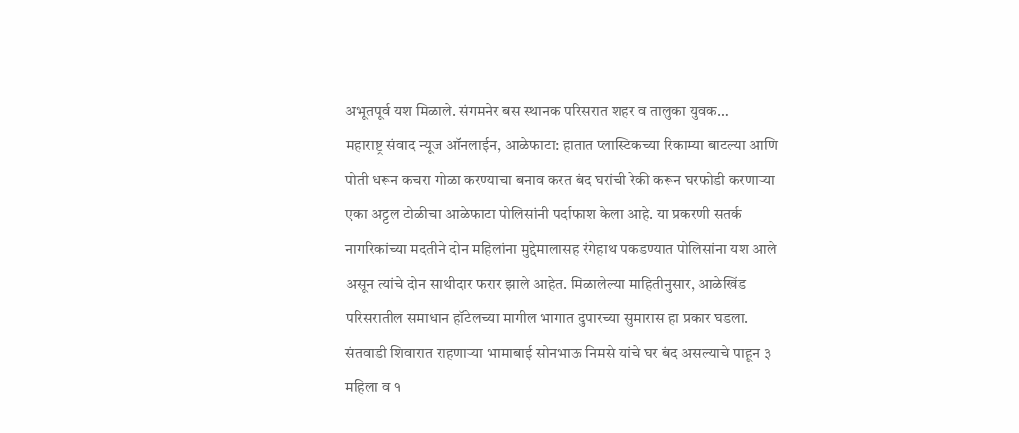अभूतपूर्व यश मिळाले. संगमनेर बस स्थानक परिसरात शहर व तालुका युवक…
महाराष्ट्र संवाद न्यूज ऑनलाईन, आळेफाटा: हातात प्लास्टिकच्या रिकाम्या बाटल्या आणि पोती धरून कचरा गोळा करण्याचा बनाव करत बंद घरांची रेकी करून घरफोडी करणाऱ्या एका अट्टल टोळीचा आळेफाटा पोलिसांनी पर्दाफाश केला आहे. या प्रकरणी सतर्क नागरिकांच्या मदतीने दोन महिलांना मुद्देमालासह रंगेहाथ पकडण्यात पोलिसांना यश आले असून त्यांचे दोन साथीदार फरार झाले आहेत. मिळालेल्या माहितीनुसार, आळेखिंड परिसरातील समाधान हॉटेलच्या मागील भागात दुपारच्या सुमारास हा प्रकार घडला. संतवाडी शिवारात राहणाऱ्या भामाबाई सोनभाऊ निमसे यांचे घर बंद असल्याचे पाहून ३ महिला व १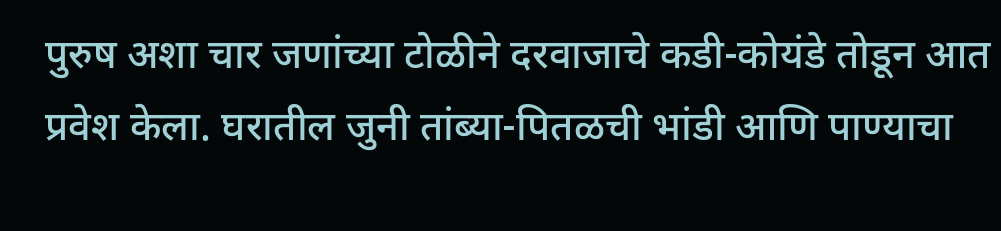पुरुष अशा चार जणांच्या टोळीने दरवाजाचे कडी-कोयंडे तोडून आत प्रवेश केला. घरातील जुनी तांब्या-पितळची भांडी आणि पाण्याचा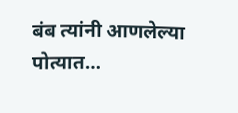बंब त्यांनी आणलेल्या पोत्यात…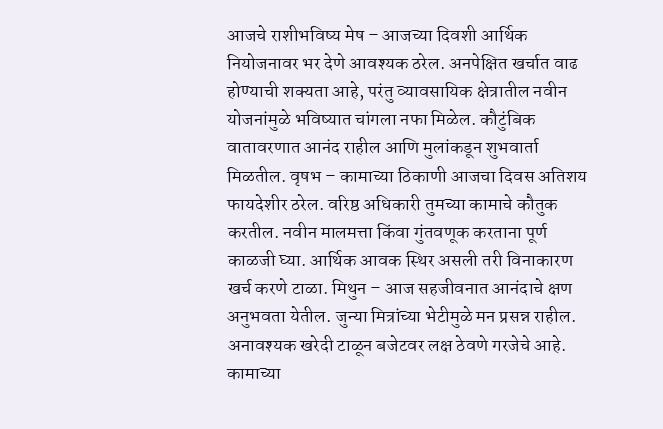आजचे राशीभविष्य मेष – आजच्या दिवशी आर्थिक नियोजनावर भर देणे आवश्यक ठरेल. अनपेक्षित खर्चात वाढ होण्याची शक्यता आहे, परंतु व्यावसायिक क्षेत्रातील नवीन योजनांमुळे भविष्यात चांगला नफा मिळेल. कौटुंबिक वातावरणात आनंद राहील आणि मुलांकडून शुभवार्ता मिळतील. वृषभ – कामाच्या ठिकाणी आजचा दिवस अतिशय फायदेशीर ठरेल. वरिष्ठ अधिकारी तुमच्या कामाचे कौतुक करतील. नवीन मालमत्ता किंवा गुंतवणूक करताना पूर्ण काळजी घ्या. आर्थिक आवक स्थिर असली तरी विनाकारण खर्च करणे टाळा. मिथुन – आज सहजीवनात आनंदाचे क्षण अनुभवता येतील. जुन्या मित्रांच्या भेटीमुळे मन प्रसन्न राहील. अनावश्यक खरेदी टाळून बजेटवर लक्ष ठेवणे गरजेचे आहे. कामाच्या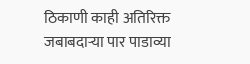ठिकाणी काही अतिरिक्त जबाबदाऱ्या पार पाडाव्या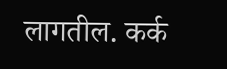लागतील. कर्क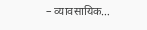– व्यावसायिक…